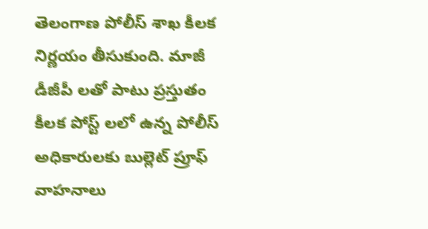తెలంగాణ పోలీస్ శాఖ కీలక నిర్ణయం తీసుకుంది. మాజీ డీజీపీ లతో పాటు ప్రస్తుతం కీలక పోస్ట్ లలో ఉన్న పోలీస్ అధికారులకు బుల్లెట్ ప్రూఫ్ వాహనాలు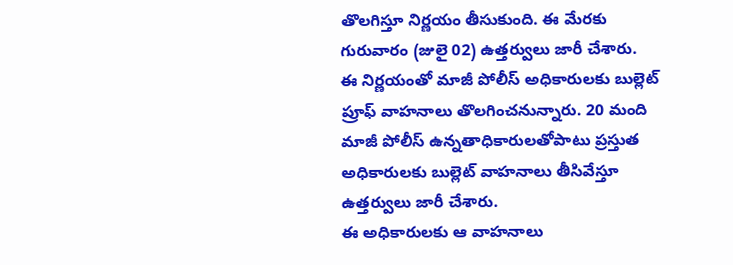తొలగిస్తూ నిర్ణయం తీసుకుంది. ఈ మేరకు గురువారం (జులై 02) ఉత్తర్వులు జారీ చేశారు.
ఈ నిర్ణయంతో మాజీ పోలీస్ అధికారులకు బుల్లెట్ ప్రూఫ్ వాహనాలు తొలగించనున్నారు. 20 మంది మాజీ పోలీస్ ఉన్నతాధికారులతోపాటు ప్రస్తుత అధికారులకు బుల్లెట్ వాహనాలు తీసివేస్తూ ఉత్తర్వులు జారీ చేశారు.
ఈ అధికారులకు ఆ వాహనాలు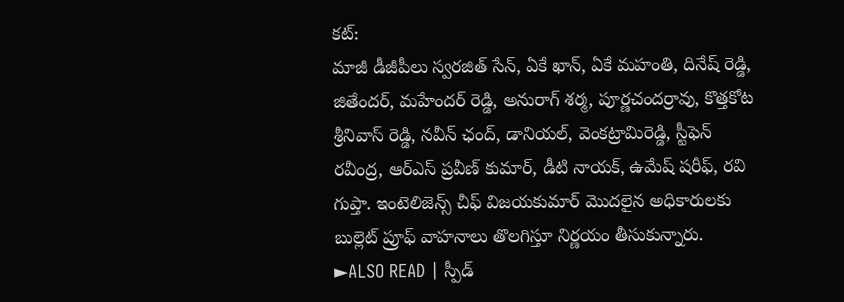కట్:
మాజీ డీజీపీలు స్వరజిత్ సేన్, ఏకే ఖాన్, ఏకే మహంతి, దినేష్ రెడ్డి, జితేందర్, మహేందర్ రెడ్డి, అనురాగ్ శర్మ, పూర్ణచందర్రావు, కొత్తకోట శ్రీనివాస్ రెడ్డి, నవీన్ ఛంద్, డానియల్, వెంకట్రామిరెడ్డి, స్టీఫెన్ రవీంద్ర, ఆర్ఎస్ ప్రవీణ్ కుమార్, డీటి నాయక్, ఉమేష్ షరీఫ్, రవి గుప్తా. ఇంటెలిజెన్స్ చీఫ్ విజయకుమార్ మొదలైన అధికారులకు బుల్లెట్ ప్రూఫ్ వాహనాలు తొలగిస్తూ నిర్ణయం తీసుకున్నారు.
►ALSO READ | స్పీడ్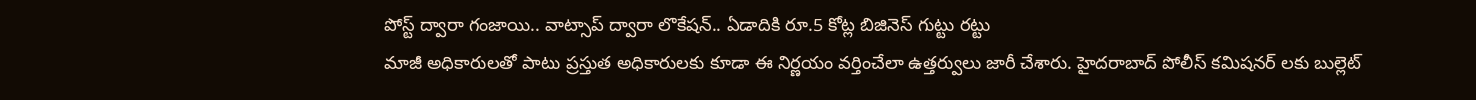పోస్ట్ ద్వారా గంజాయి.. వాట్సాప్ ద్వారా లొకేషన్.. ఏడాదికి రూ.5 కోట్ల బిజినెస్ గుట్టు రట్టు
మాజీ అధికారులతో పాటు ప్రస్తుత అధికారులకు కూడా ఈ నిర్ణయం వర్తించేలా ఉత్తర్వులు జారీ చేశారు. హైదరాబాద్ పోలీస్ కమిషనర్ లకు బుల్లెట్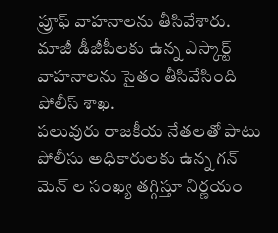ప్రూఫ్ వాహనాలను తీసివేశారు. మాజీ డీజీపీలకు ఉన్న ఎస్కార్ట్ వాహనాలను సైతం తీసివేసింది పోలీస్ శాఖ.
పలువురు రాజకీయ నేతలతో పాటు పోలీసు అధికారులకు ఉన్న గన్ మెన్ ల సంఖ్య తగ్గిస్తూ నిర్ణయం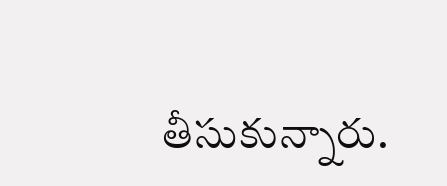తీసుకున్నారు.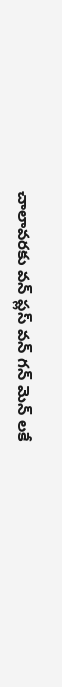చాలావరకు వన్ ప్లస్ వన్ గన్ మెన్ లకే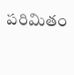పరిమితం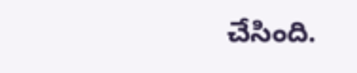చేసింది.